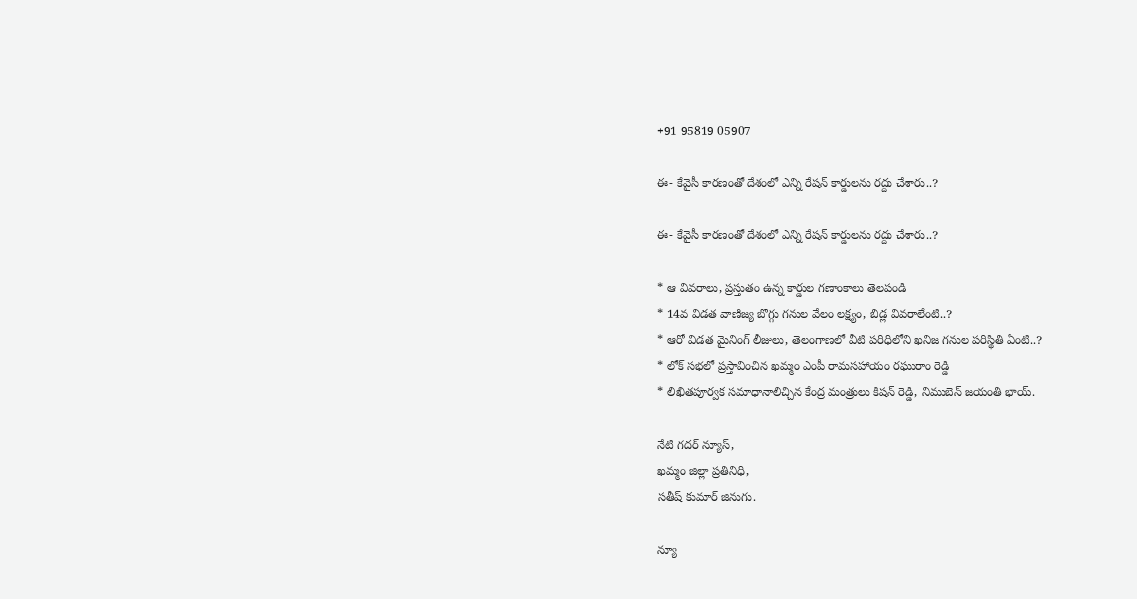+91 95819 05907

ఈ- కేవైసీ కారణంతో దేశంలో ఎన్ని రేషన్ కార్డులను రద్దు చేశారు..?

ఈ- కేవైసీ కారణంతో దేశంలో ఎన్ని రేషన్ కార్డులను రద్దు చేశారు..?

* ఆ వివరాలు, ప్రస్తుతం ఉన్న కార్డుల గణాంకాలు తెలపండి
* 14వ విడత వాణిజ్య బొగ్గు గనుల వేలం లక్ష్యం, బిడ్ల వివరాలేంటి..?
* ఆరో విడత మైనింగ్ లీజులు, తెలంగాణలో వీటి పరిధిలోని ఖనిజ గనుల పరిస్థితి ఏంటి..?
* లోక్ సభలో ప్రస్తావించిన ఖమ్మం ఎంపీ రామసహాయం రఘురాం రెడ్డి
* లిఖితపూర్వక సమాధానాలిచ్చిన కేంద్ర మంత్రులు కిషన్ రెడ్డి, నిముబెన్ జయంతి భాయ్.

నేటి గదర్ న్యూస్,
ఖమ్మం జిల్లా ప్రతినిధి,
సతీష్ కుమార్ జినుగు.

న్యూ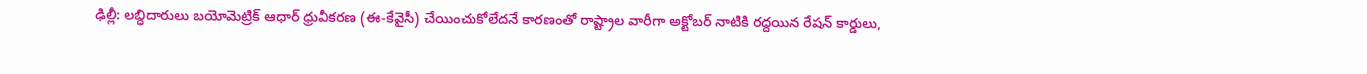ఢిల్లీ: లబ్ధిదారులు బయోమెట్రిక్ ఆధార్ ధ్రువీకరణ (ఈ-కేవైసీ) చేయించుకోలేదనే కారణంతో రాష్ట్రాల వారీగా అక్టోబర్ నాటికి రద్దయిన రేషన్ కార్డులు,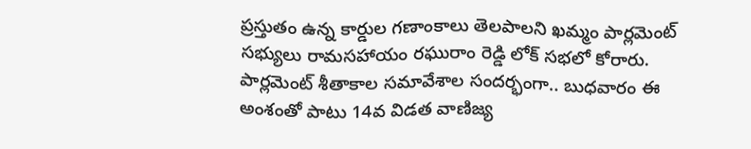ప్రస్తుతం ఉన్న కార్డుల గణాంకాలు తెలపాలని ఖమ్మం పార్లమెంట్ సభ్యులు రామసహాయం రఘురాం రెడ్డి లోక్ సభలో కోరారు. పార్లమెంట్ శీతాకాల సమావేశాల సందర్భంగా.. బుధవారం ఈ అంశంతో పాటు 14వ విడత వాణిజ్య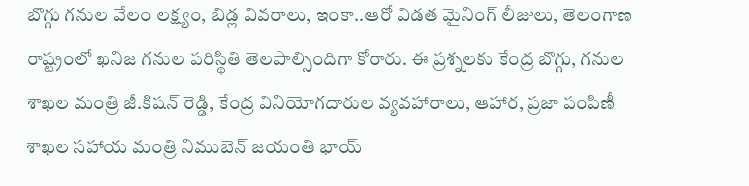బొగ్గు గనుల వేలం లక్ష్యం, బిడ్ల వివరాలు, ఇంకా..ఆరో విడత మైనింగ్ లీజులు, తెలంగాణ రాష్ట్రంలో ఖనిజ గనుల పరిస్థితి తెలపాల్సిందిగా కోరారు. ఈ ప్రశ్నలకు కేంద్ర బొగ్గు, గనుల శాఖల మంత్రి జీ.కిషన్ రెడ్డి, కేంద్ర వినియోగదారుల వ్యవహారాలు, ఆహార, ప్రజా పంపిణీ శాఖల సహాయ మంత్రి నిముబెన్ జయంతి భాయ్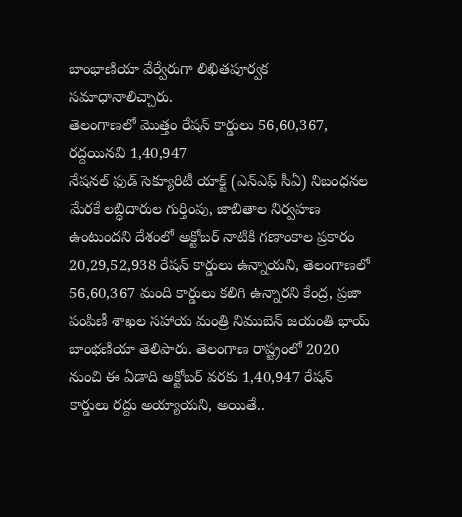బాంభాణియా వేర్వేరుగా లిఖితపూర్వక సమాధానాలిచ్చారు.
తెలంగాణలో మొత్తం రేషన్ కార్డులు 56,60,367, రద్దయినవి 1,40,947
నేషనల్ ఫుడ్ సెక్యూరిటీ యాక్ట్ (ఎన్ఎఫ్ సీఏ) నిబంధనల మేరకే లబ్ధిదారుల గుర్తింపు, జాబితాల నిర్వహణ ఉంటుందని దేశంలో అక్టోబర్ నాటికి గణాంకాల ప్రకారం 20,29,52,938 రేషన్ కార్డులు ఉన్నాయని, తెలంగాణలో 56,60,367 మంది కార్డులు కలిగి ఉన్నారని కేంద్ర, ప్రజా పంపిణీ శాఖల సహాయ మంత్రి నిముబెన్ జయంతి భాయ్ బాంభణియా తెలిపారు. తెలంగాణ రాష్ట్రంలో 2020 నుంచి ఈ ఏడాది అక్టోబర్ వరకు 1,40,947 రేషన్ కార్డులు రద్దు అయ్యాయని, అయితే..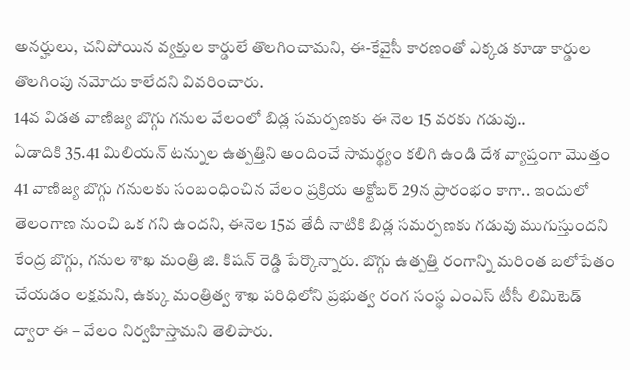అనర్హులు, చనిపోయిన వ్యక్తుల కార్డులే తొలగించామని, ఈ-కేవైసీ కారణంతో ఎక్కడ కూడా కార్డుల తొలగింపు నమోదు కాలేదని వివరించారు.
14వ విడత వాణిజ్య బొగ్గు గనుల వేలంలో బిడ్ల సమర్పణకు ఈ నెల 15 వరకు గడువు..
ఏడాదికి 35.41 మిలియన్ టన్నుల ఉత్పత్తిని అందించే సామర్థ్యం కలిగి ఉండి దేశ వ్యాప్తంగా మొత్తం 41 వాణిజ్య బొగ్గు గనులకు సంబంధించిన వేలం ప్రక్రియ అక్టోబర్ 29న ప్రారంభం కాగా.. ఇందులో తెలంగాణ నుంచి ఒక గని ఉందని, ఈనెల 15వ తేదీ నాటికి బిడ్ల సమర్పణకు గడువు ముగుస్తుందని కేంద్ర బొగ్గు, గనుల శాఖ మంత్రి జి. కిషన్ రెడ్డి పేర్కొన్నారు. బొగ్గు ఉత్పత్తి రంగాన్ని మరింత బలోపేతం చేయడం లక్షమని, ఉక్కు మంత్రిత్వ శాఖ పరిధిలోని ప్రభుత్వ రంగ సంస్థ ఎంఎస్ టీసీ లిమిటెడ్ ద్వారా ఈ – వేలం నిర్వహిస్తామని తెలిపారు.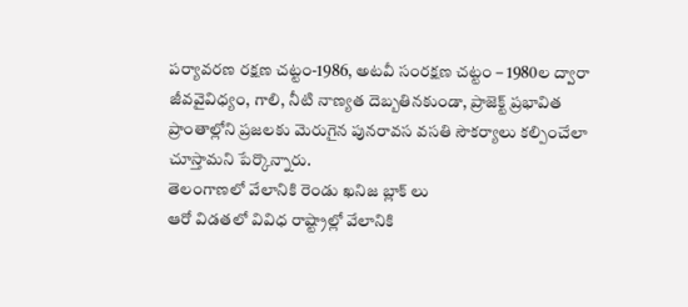పర్యావరణ రక్షణ చట్టం-1986, అటవీ సంరక్షణ చట్టం – 1980ల ద్వారా జీవవైవిధ్యం, గాలి, నీటి నాణ్యత దెబ్బతినకుండా, ప్రాజెక్ట్ ప్రభావిత ప్రాంతాల్లోని ప్రజలకు మెరుగైన పునరావస వసతి సౌకర్యాలు కల్పించేలా చూస్తామని పేర్కొన్నారు.
తెలంగాణలో వేలానికి రెండు ఖనిజ బ్లాక్ లు
ఆరో విడతలో వివిధ రాష్ట్రాల్లో వేలానికి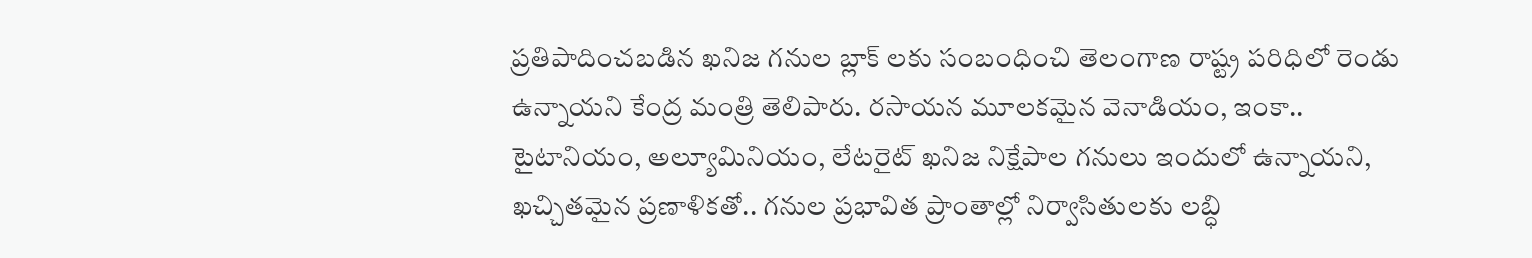ప్రతిపాదించబడిన ఖనిజ గనుల బ్లాక్ లకు సంబంధించి తెలంగాణ రాష్ట్ర పరిధిలో రెండు ఉన్నాయని కేంద్ర మంత్రి తెలిపారు. రసాయన మూలకమైన వెనాడియం, ఇంకా.. టైటానియం, అల్యూమినియం, లేటరైట్ ఖనిజ నిక్షేపాల గనులు ఇందులో ఉన్నాయని, ఖచ్చితమైన ప్రణాళికతో.. గనుల ప్రభావిత ప్రాంతాల్లో నిర్వాసితులకు లబ్ధి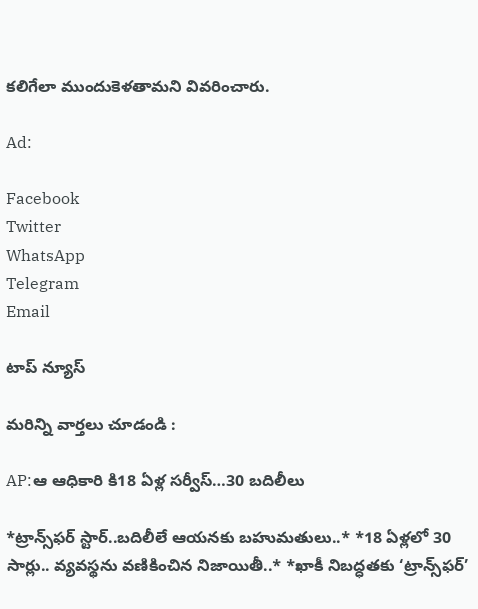కలిగేలా ముందుకెళతామని వివరించారు.

Ad:

Facebook
Twitter
WhatsApp
Telegram
Email

టాప్ న్యూస్

మరిన్ని వార్తలు చూడండి :

AP:ఆ ఆధికారి కి18 ఏళ్ల సర్వీస్…30 బదిలీలు

*ట్రాన్స్‌ఫర్ స్టార్..బదిలీలే ఆయనకు బహుమతులు..* *18 ఏళ్లలో 30 సార్లు.. వ్యవస్థను వణికించిన నిజాయితీ..* *ఖాకీ నిబద్ధతకు ‘ట్రాన్స్‌ఫర్’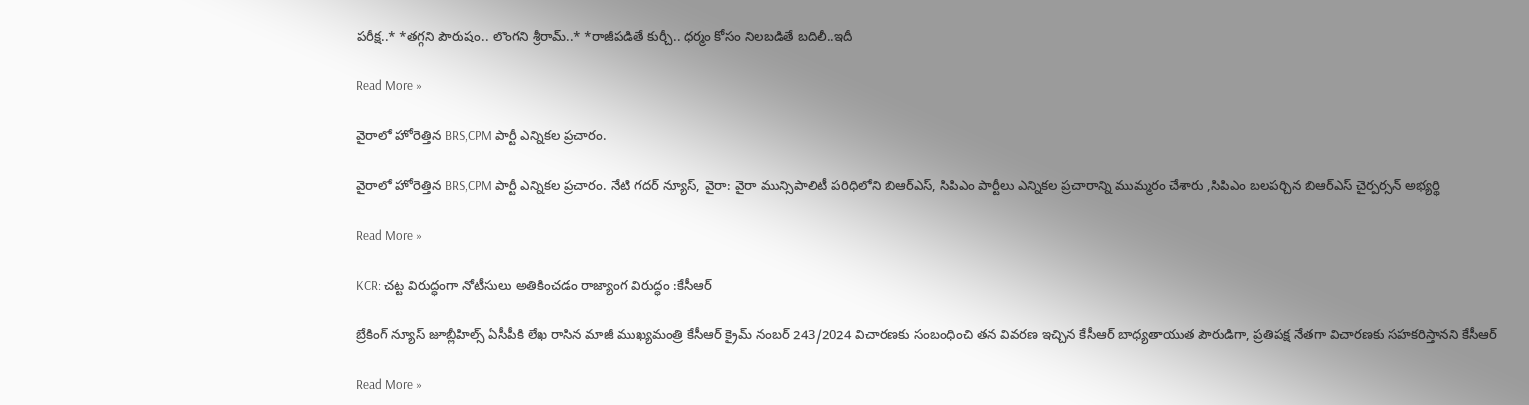పరీక్ష..* *తగ్గని పౌరుషం.. లొంగని శ్రీరామ్..* *రాజీపడితే కుర్చీ.. ధర్మం కోసం నిలబడితే బదిలీ..ఇదీ

Read More »

వైరాలో హోరెత్తిన BRS,CPM పార్టీ ఎన్నికల ప్రచారం.

వైరాలో హోరెత్తిన BRS,CPM పార్టీ ఎన్నికల ప్రచారం. నేటి గదర్ న్యూస్, వైరా: వైరా మున్సిపాలిటీ పరిధిలోని బిఆర్ఎస్, సిపిఎం పార్టీలు ఎన్నికల ప్రచారాన్ని ముమ్మరం చేశారు ,సిపిఎం బలపర్చిన బిఆర్ఎస్ చైర్పర్సన్ అభ్యర్థి

Read More »

KCR: చట్ట విరుద్ధంగా నోటీసులు అతికించడం రాజ్యాంగ విరుద్ధం :కేసీఆర్

బ్రేకింగ్ న్యూస్ జూబ్లీహిల్స్ ఏసీపీకి లేఖ రాసిన మాజీ ముఖ్యమంత్రి కేసీఆర్ క్రైమ్ నంబర్ 243/2024 విచారణకు సంబంధించి తన వివరణ ఇచ్చిన కేసీఆర్ బాధ్యతాయుత పౌరుడిగా, ప్రతిపక్ష నేతగా విచారణకు సహకరిస్తానని కేసీఆర్

Read More »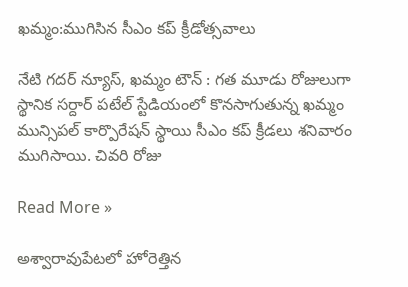ఖమ్మం:ముగిసిన సీఎం కప్ క్రీడోత్సవాలు

నేటి గదర్ న్యూస్, ఖమ్మం టౌన్ : గత మూడు రోజులుగా స్థానిక సర్దార్ పటేల్ స్టేడియంలో కొనసాగుతున్న ఖమ్మం మున్సిపల్ కార్పొరేషన్ స్థాయి సీఎం కప్ క్రీడలు శనివారం ముగిసాయి. చివరి రోజు

Read More »

అశ్వారావుపేటలో హోరెత్తిన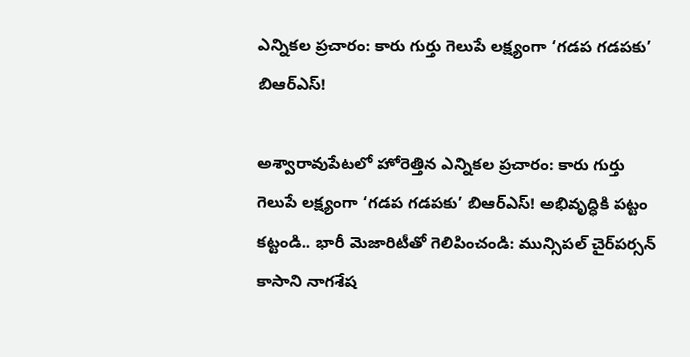ఎన్నికల ప్రచారం: కారు గుర్తు గెలుపే లక్ష్యంగా ‘గడప గడపకు’ బిఆర్ఎస్!

అశ్వారావుపేటలో హోరెత్తిన ఎన్నికల ప్రచారం: కారు గుర్తు గెలుపే లక్ష్యంగా ‘గడప గడపకు’ బిఆర్ఎస్! అభివృద్ధికి పట్టం కట్టండి.. భారీ మెజారిటీతో గెలిపించండి: మున్సిపల్ చైర్‌పర్సన్ కాసాని నాగశేష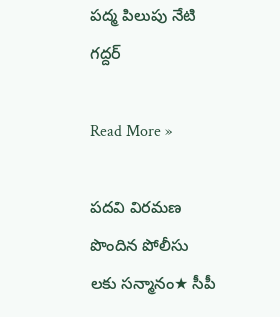పద్మ పిలుపు నేటి గద్దర్

Read More »

పదవి విరమణ పొందిన పోలీసు లకు సన్మానం★ సీపీ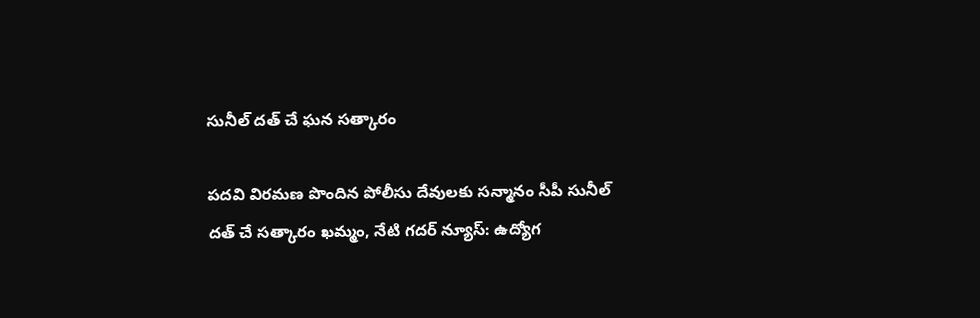సునీల్ దత్ చే ఘన సత్కారం

పదవి విరమణ పొందిన పోలీసు దేవులకు సన్మానం సీపీ సునీల్ దత్ చే సత్కారం ఖమ్మం, నేటి గదర్ న్యూస్: ఉద్యోగ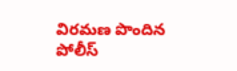విరమణ పొందిన పోలీస్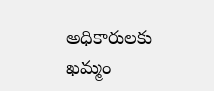అధికారులకు ఖమ్మం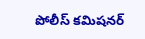పోలీస్ కమిషనర్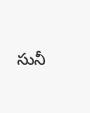సునీ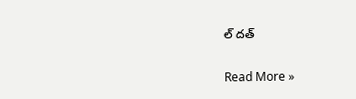ల్ దత్

Read More »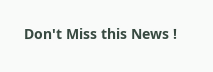Don't Miss this News !